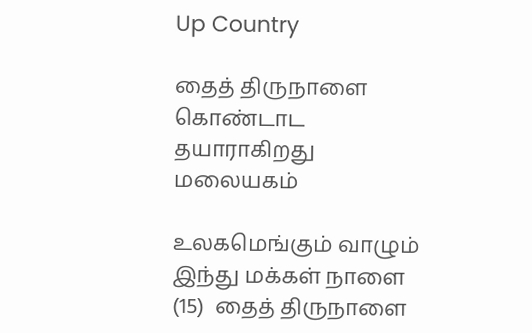Up Country

தைத் திருநாளை கொண்டாட தயாராகிறது மலையகம்

உலகமெங்கும் வாழும் இந்து மக்கள் நாளை (15)  தைத் திருநாளை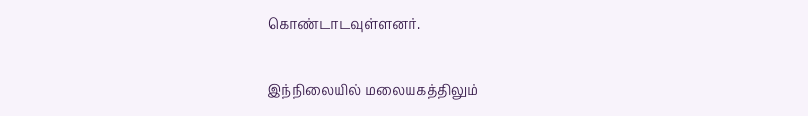கொண்டாடவுள்ளனர்.

இந்நிலையில் மலையகத்திலும்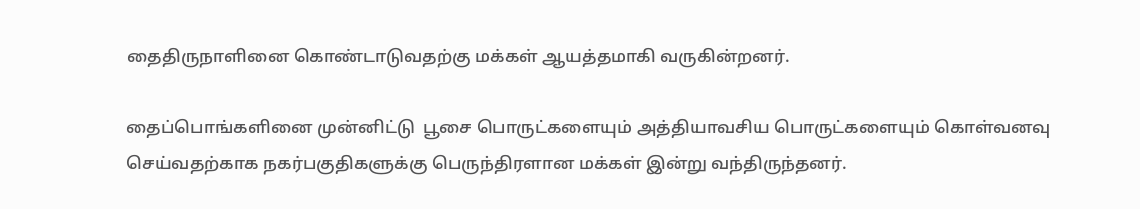தைதிருநாளினை கொண்டாடுவதற்கு மக்கள் ஆயத்தமாகி வருகின்றனர்.

தைப்பொங்களினை முன்னிட்டு  பூசை பொருட்களையும் அத்தியாவசிய பொருட்களையும் கொள்வனவு செய்வதற்காக நகர்பகுதிகளுக்கு பெருந்திரளான மக்கள் இன்று வந்திருந்தனர்.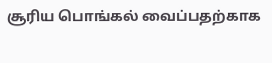சூரிய பொங்கல் வைப்பதற்காக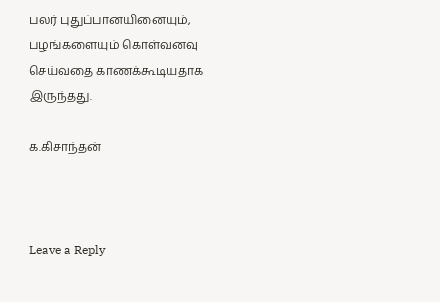பலர் புதுப்பானயினையும், பழங்களையும் கொள்வனவு செய்வதை காணக்கூடியதாக இருந்தது.

க.கிசாந்தன்



Leave a Reply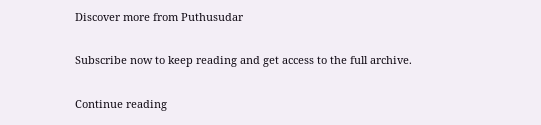Discover more from Puthusudar

Subscribe now to keep reading and get access to the full archive.

Continue reading